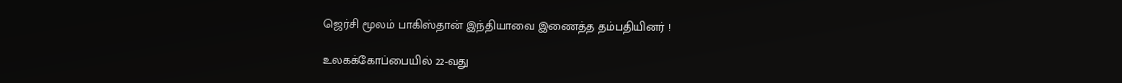ஜெர்சி மூலம் பாகிஸ்தான் இந்தியாவை இணைத்த தம்பதியினர் !

உலகக்கோப்பையில் 22-வது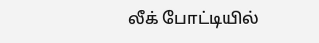லீக் போட்டியில்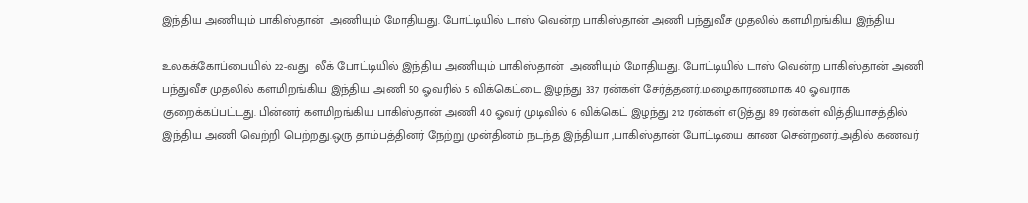இந்திய அணியும் பாகிஸ்தான்  அணியும் மோதியது. போட்டியில் டாஸ் வென்ற பாகிஸ்தான் அணி பந்துவீச முதலில் களமிறங்கிய இந்திய

உலகக்கோப்பையில் 22-வது  லீக் போட்டியில் இந்திய அணியும் பாகிஸ்தான்  அணியும் மோதியது. போட்டியில் டாஸ் வென்ற பாகிஸ்தான் அணி பந்துவீச முதலில் களமிறங்கிய இந்திய அணி 50 ஓவரில் 5 விக்கெட்டை இழந்து 337 ரன்கள் சேர்த்தனர்.மழைகாரணமாக 40 ஓவராக குறைக்கப்பட்டது. பின்னர் களமிறங்கிய பாகிஸ்தான் அணி 40 ஓவர் முடிவில் 6 விக்கெட் இழந்து 212 ரன்கள் எடுத்து 89 ரன்கள் வித்தியாசத்தில் இந்திய அணி வெற்றி பெற்றது.ஒரு தாம்பத்தினர் நேற்று முன்தினம் நடந்த இந்தியா ,பாகிஸ்தான் போட்டியை காண சென்றனர்.அதில் கணவர்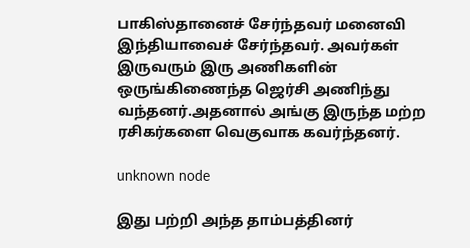பாகிஸ்தானைச் சேர்ந்தவர் மனைவி இந்தியாவைச் சேர்ந்தவர். அவர்கள் இருவரும் இரு அணிகளின் ஒருங்கிணைந்த ஜெர்சி அணிந்து வந்தனர்.அதனால் அங்கு இருந்த மற்ற ரசிகர்களை வெகுவாக கவர்ந்தனர்.

unknown node

இது பற்றி அந்த தாம்பத்தினர்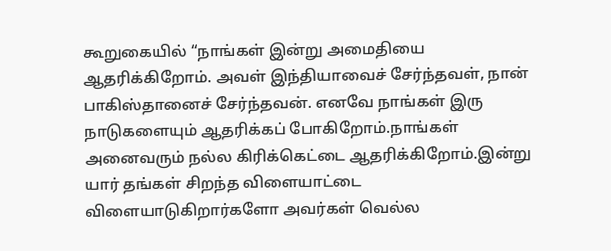கூறுகையில் “நாங்கள் இன்று அமைதியை ஆதரிக்கிறோம். அவள் இந்தியாவைச் சேர்ந்தவள், நான் பாகிஸ்தானைச் சேர்ந்தவன். எனவே நாங்கள் இரு நாடுகளையும் ஆதரிக்கப் போகிறோம்.நாங்கள் அனைவரும் நல்ல கிரிக்கெட்டை ஆதரிக்கிறோம்.இன்று யார் தங்கள் சிறந்த விளையாட்டை விளையாடுகிறார்களோ அவர்கள் வெல்ல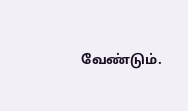வேண்டும்.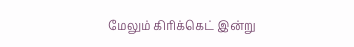மேலும் கிரிக்கெட் இன்று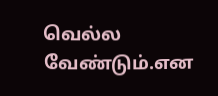வெல்ல வேண்டும்.என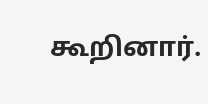கூறினார்.